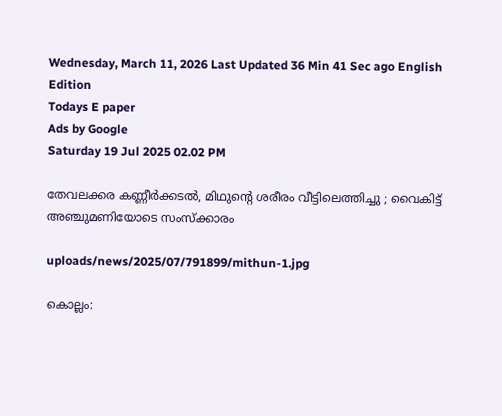Wednesday, March 11, 2026 Last Updated 36 Min 41 Sec ago English Edition
Todays E paper
Ads by Google
Saturday 19 Jul 2025 02.02 PM

തേവലക്കര കണ്ണീര്‍ക്കടല്‍, മിഥുന്റെ ശരീരം വീട്ടിലെത്തിച്ചു ; വൈകിട്ട് അഞ്ചുമണിയോടെ സംസ്‌ക്കാരം

uploads/news/2025/07/791899/mithun-1.jpg

കൊല്ലം: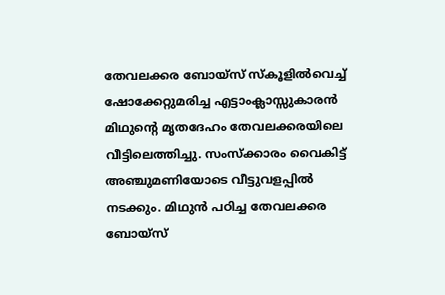തേവലക്കര ബോയ്‌സ് സ്‌കൂളില്‍വെച്ച് ഷോക്കേറ്റുമരിച്ച എട്ടാംക്ലാസ്സുകാരന്‍ മിഥുന്റെ മൃതദേഹം തേവലക്കരയിലെ വീട്ടിലെത്തിച്ചു. സംസ്‌ക്കാരം വൈകിട്ട് അഞ്ചുമണിയോടെ വീട്ടുവളപ്പില്‍ നടക്കും. മിഥുന്‍ പഠിച്ച തേവലക്കര ബോയ്‌സ്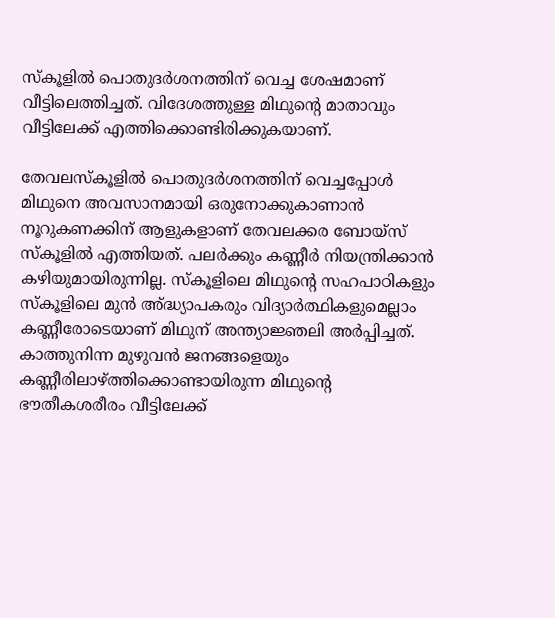സ്‌കൂളില്‍ പൊതുദര്‍ശനത്തിന് വെച്ച ശേഷമാണ് വീട്ടിലെത്തിച്ചത്. വിദേശത്തുള്ള മിഥുന്റെ മാതാവും വീട്ടിലേക്ക് എത്തിക്കൊണ്ടിരിക്കുകയാണ്.

തേവലസ്‌കൂളില്‍ പൊതുദര്‍ശനത്തിന് വെച്ചപ്പോള്‍ മിഥുനെ അവസാനമായി ഒരുനോക്കുകാണാന്‍ നൂറുകണക്കിന് ആളുകളാണ് തേവലക്കര ബോയ്‌സ് സ്‌കൂളില്‍ എത്തിയത്. പലര്‍ക്കും കണ്ണീര്‍ നിയന്ത്രിക്കാന്‍ കഴിയുമായിരുന്നില്ല. സ്‌കൂളിലെ മിഥുന്റെ സഹപാഠികളും സ്‌കൂളിലെ മുന്‍ അ്ദ്ധ്യാപകരും വിദ്യാര്‍ത്ഥികളുമെല്ലാം കണ്ണീരോടെയാണ് മിഥുന് അന്ത്യാജ്ഞലി അര്‍പ്പിച്ചത്. കാത്തുനിന്ന മുഴുവന്‍ ജനങ്ങളെയും കണ്ണീരിലാഴ്ത്തിക്കൊണ്ടായിരുന്ന മിഥുന്റെ ഭൗതീകശരീരം വീട്ടിലേക്ക്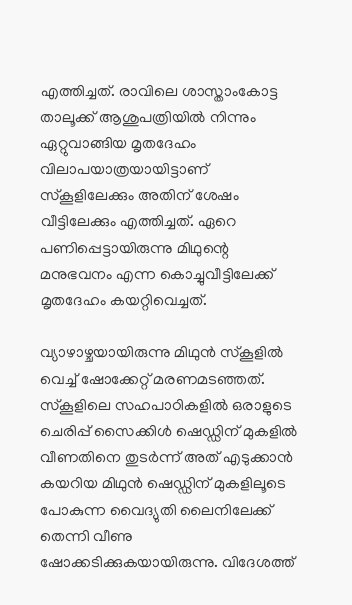എത്തിച്ചത്. രാവിലെ ശാസ്താംകോട്ട താലൂക്ക് ആശുപത്രിയില്‍ നിന്നും ഏറ്റുവാങ്ങിയ മൃതദേഹം വിലാപയാത്രയായിട്ടാണ് സ്‌കൂളിലേക്കും അതിന് ശേഷം വീട്ടിലേക്കും എത്തിച്ചത്. ഏറെ പണിപ്പെട്ടായിരുന്നു മിഥുന്റെ മനുഭവനം എന്ന കൊച്ചുവീട്ടിലേക്ക് മൃതദേഹം കയറ്റിവെച്ചത്.

വ്യാഴാഴ്ചയായിരുന്നു മിഥുന്‍ സ്‌കൂളില്‍ വെച്ച് ഷോക്കേറ്റ് മരണമടഞ്ഞത്. സ്കൂളിലെ സഹപാഠികളില്‍ ഒരാളുടെ ചെരിപ്പ് സൈക്കിള്‍ ഷെഡ്ഡിന് മുകളില്‍ വീണതിനെ തുടര്‍ന്ന് അത് എടുക്കാന്‍ കയറിയ മിഥുന്‍ ഷെഡ്ഡിന് മുകളിലൂടെ പോകുന്ന വൈദ്യുതി ലൈനിലേക്ക് തെന്നി വീണു ഷോക്കടിക്കുകയായിരുന്നു. വിദേശത്ത്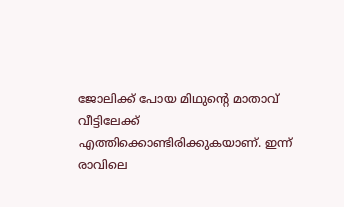ജോലിക്ക് പോയ മിഥുന്റെ മാതാവ് വീട്ടിലേക്ക് എത്തിക്കൊണ്ടിരിക്കുകയാണ്. ഇന്ന് രാവിലെ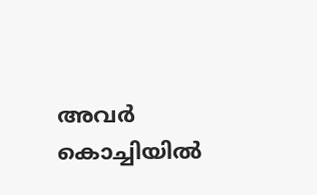അവര്‍ കൊച്ചിയില്‍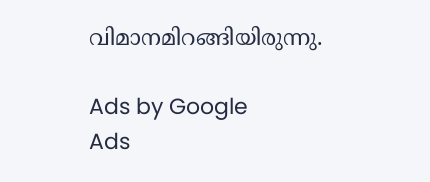വിമാനമിറങ്ങിയിരുന്നു.

Ads by Google
Ads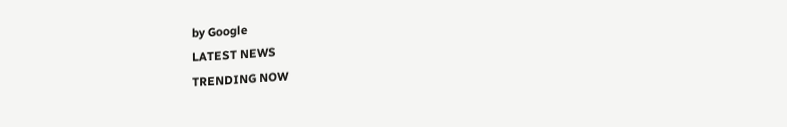by Google
LATEST NEWS
TRENDING NOW